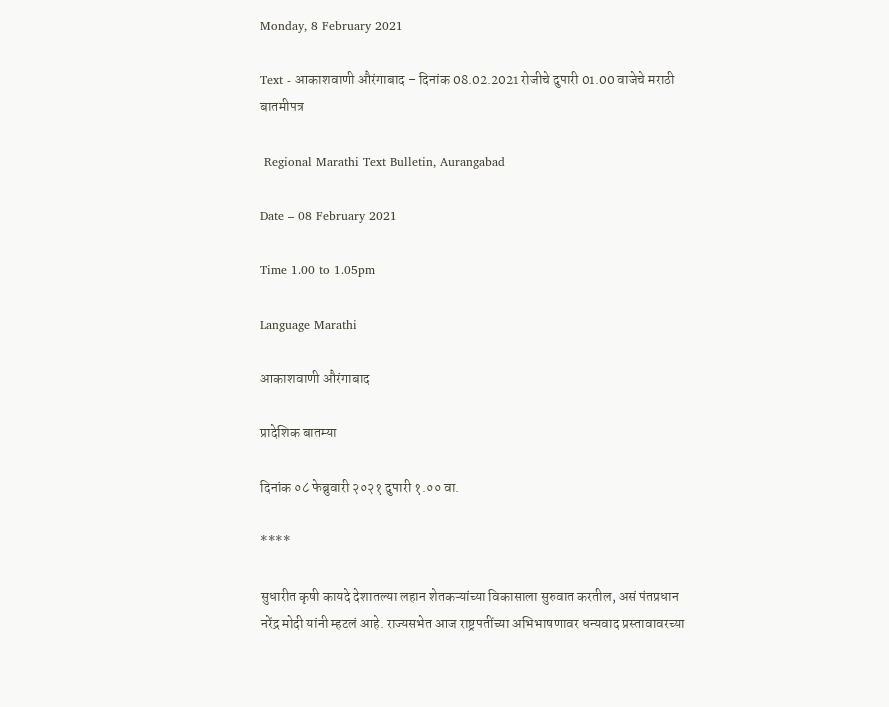Monday, 8 February 2021

Text - आकाशवाणी औरंगाबाद – दिनांक 08.02.2021 रोजीचे दुपारी 01.00 वाजेचे मराठी बातमीपत्र

 Regional Marathi Text Bulletin, Aurangabad

Date – 08 February 2021

Time 1.00 to 1.05pm

Language Marathi

आकाशवाणी औरंगाबाद

प्रादेशिक बातम्या

दिनांक ०८ फेब्रुवारी २०२१ दुपारी १.०० वा.

****

सुधारीत कृषी कायदे देशातल्या लहान शेतकऱ्यांच्या विकासाला सुरुवात करतील, असं पंतप्रधान नरेंद्र मोदी यांनी म्हटलं आहे. राज्यसभेत आज राष्ट्रपतींच्या अभिभाषणावर धन्यवाद प्रस्तावावरच्या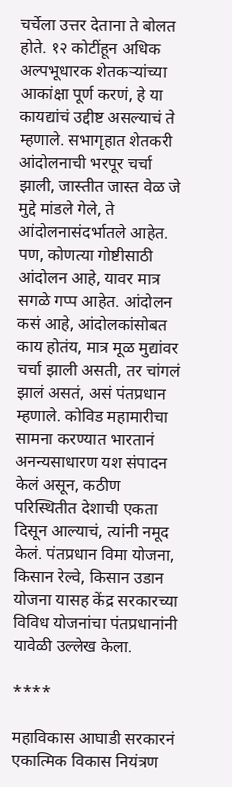चर्चेला उत्तर देताना ते बोलत होते. १२ कोटींहून अधिक अल्पभूधारक शेतकऱ्यांच्या आकांक्षा पूर्ण करणं, हे या कायद्यांचं उद्दीष्ट असल्याचं ते म्हणाले. सभागृहात शेतकरी आंदोलनाची भरपूर चर्चा झाली, जास्तीत जास्त वेळ जे मुद्दे मांडले गेले, ते आंदोलनासंदर्भातले आहेत. पण, कोणत्या गोष्टीसाठी आंदोलन आहे, यावर मात्र सगळे गप्प आहेत. आंदोलन कसं आहे, आंदोलकांसोबत काय होतंय, मात्र मूळ मुद्यांवर चर्चा झाली असती, तर चांगलं झालं असतं, असं पंतप्रधान म्हणाले. कोविड महामारीचा सामना करण्यात भारतानं अनन्यसाधारण यश संपादन केलं असून, कठीण परिस्थितीत देशाची एकता दिसून आल्याचं, त्यांनी नमूद केलं. पंतप्रधान विमा योजना, किसान रेल्वे, किसान उडान योजना यासह केंद्र सरकारच्या विविध योजनांचा पंतप्रधानांनी यावेळी उल्लेख केला.

****

महाविकास आघाडी सरकारनं एकात्मिक विकास नियंत्रण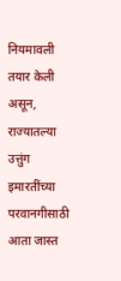नियमावली तयार केली असून, राज्यातल्या उत्तुंग इमारतींच्या परवानगीसाठी आता जास्त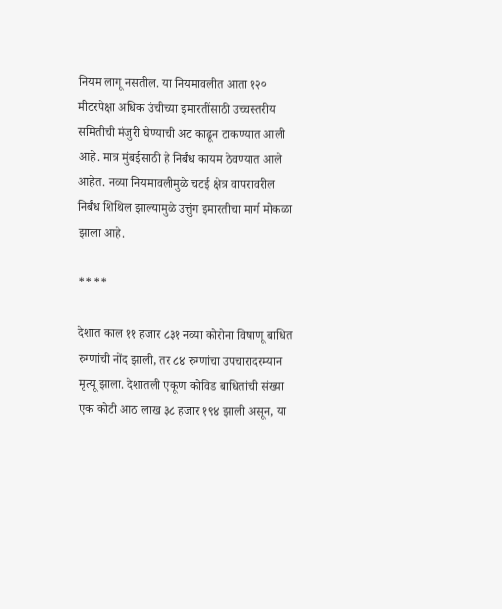नियम लागू नसतील. या नियमावलीत आता १२० मीटरपेक्षा अधिक उंचीच्या इमारतींसाठी उच्चस्तरीय समितीची मंजुरी घेण्याची अट काढून टाकण्यात आली आहे. मात्र मुंबईसाठी हे निर्बंध कायम ठेवण्यात आले आहेत. नव्या नियमावलीमुळे चटई क्षेत्र वापरावरील निर्बंध शिथिल झाल्यामुळे उत्तुंग इमारतीचा मार्ग मोकळा झाला आहे.

****

देशात काल ११ हजार ८३१ नव्या कोरोना विषाणू बाधित रुग्णांची नोंद झाली, तर ८४ रुग्णांचा उपचारादरम्यान मृत्यू झाला. देशातली एकूण कोविड बाधितांची संख्या एक कोटी आठ लाख ३८ हजार १९४ झाली असून, या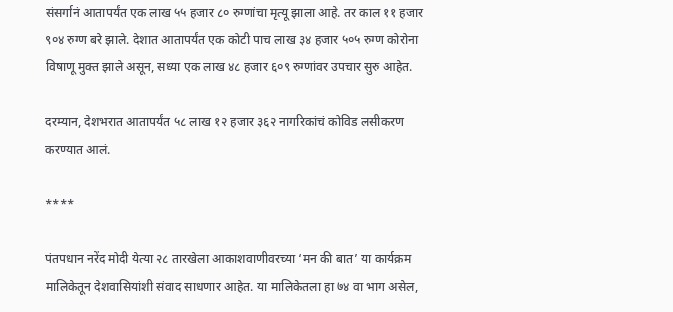संसर्गानं आतापर्यंत एक लाख ५५ हजार ८० रुग्णांचा मृत्यू झाला आहे. तर काल ११ हजार ९०४ रुग्ण बरे झाले. देशात आतापर्यंत एक कोटी पाच लाख ३४ हजार ५०५ रुग्ण कोरोना विषाणू मुक्त झाले असून, सध्या एक लाख ४८ हजार ६०९ रुग्णांवर उपचार सुरु आहेत.

दरम्यान, देशभरात आतापर्यंत ५८ लाख १२ हजार ३६२ नागरिकांचं कोविड लसीकरण करण्यात आलं.

****

पंतपधान नरेंद मोदी येत्या २८ तारखेला आकाशवाणीवरच्या ‘मन की बात’ या कार्यक्रम मालिकेतून देशवासियांशी संवाद साधणार आहेत. या मालिकेतला हा ७४ वा भाग असेल,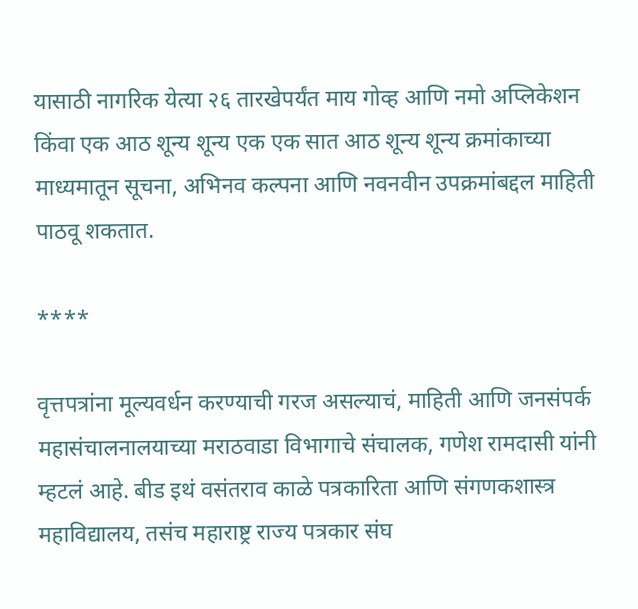यासाठी नागरिक येत्या २६ तारखेपर्यंत माय गोव्ह आणि नमो अप्लिकेशन किंवा एक आठ शून्य शून्य एक एक सात आठ शून्य शून्य क्रमांकाच्या माध्यमातून सूचना, अभिनव कल्पना आणि नवनवीन उपक्रमांबद्दल माहिती पाठवू शकतात.

****

वृत्तपत्रांना मूल्यवर्धन करण्याची गरज असल्याचं, माहिती आणि जनसंपर्क महासंचालनालयाच्या मराठवाडा विभागाचे संचालक, गणेश रामदासी यांनी म्हटलं आहे. बीड इथं वसंतराव काळे पत्रकारिता आणि संगणकशास्त्र महाविद्यालय, तसंच महाराष्ट्र राज्य पत्रकार संघ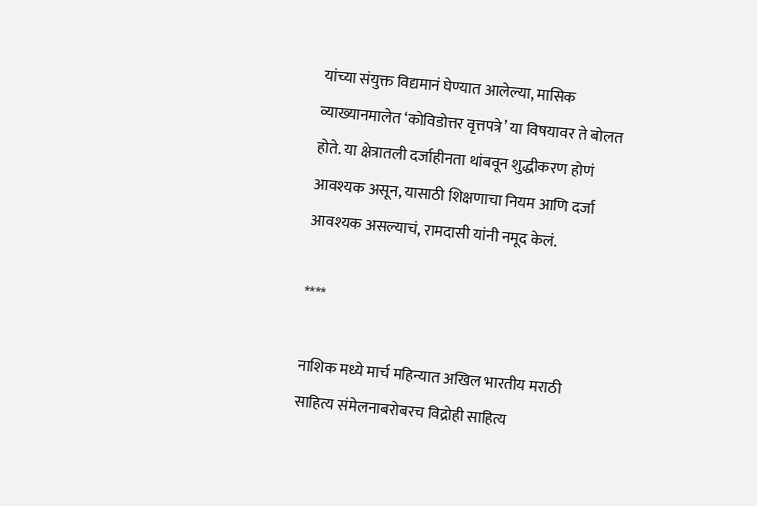यांच्या संयुक्त विद्यमानं घेण्यात आलेल्या, मासिक व्याख्यानमालेत ‘कोविडोत्तर वृत्तपत्रे’ या विषयावर ते बोलत होते. या क्षेत्रातली दर्जाहीनता थांबवून शुद्धीकरण होणं आवश्यक असून, यासाठी शिक्षणाचा नियम आणि दर्जा आवश्यक असल्याचं, रामदासी यांनी नमूद केलं.

****

नाशिक मध्ये मार्च महिन्यात अखिल भारतीय मराठी साहित्य संमेलनाबरोबरच विद्रोही साहित्य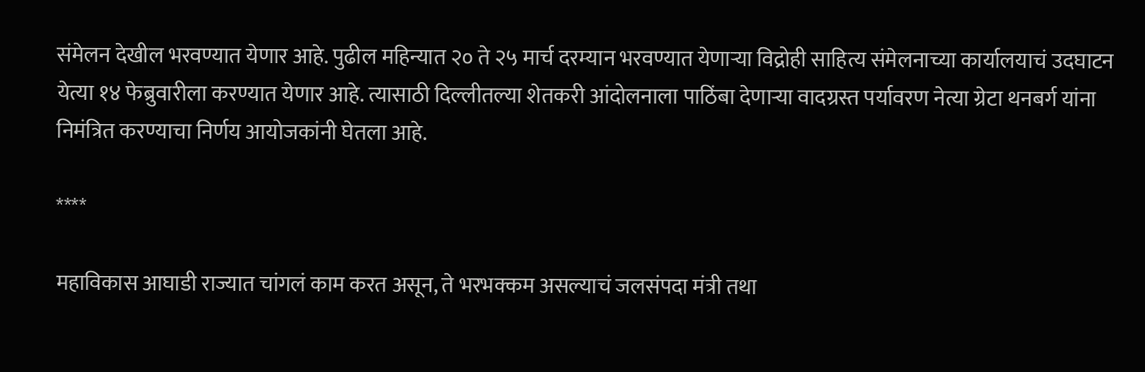संमेलन देखील भरवण्यात येणार आहे. पुढील महिन्यात २० ते २५ मार्च दरम्यान भरवण्यात येणाऱ्या विद्रोही साहित्य संमेलनाच्या कार्यालयाचं उदघाटन येत्या १४ फेब्रुवारीला करण्यात येणार आहे. त्यासाठी दिल्लीतल्या शेतकरी आंदोलनाला पाठिंबा देणाऱ्या वादग्रस्त पर्यावरण नेत्या ग्रेटा थनबर्ग यांना निमंत्रित करण्याचा निर्णय आयोजकांनी घेतला आहे.

****

महाविकास आघाडी राज्यात चांगलं काम करत असून, ते भरभक्कम असल्याचं जलसंपदा मंत्री तथा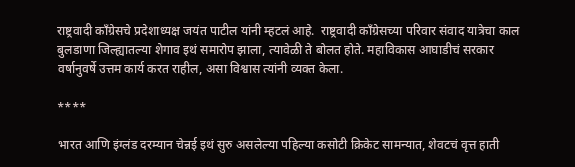राष्ट्रवादी काँग्रेसचे प्रदेशाध्यक्ष जयंत पाटील यांनी म्हटलं आहे.  राष्ट्रवादी काँग्रेसच्या परिवार संवाद यात्रेचा काल बुलडाणा जिल्ह्यातल्या शेगाव इथं समारोप झाला, त्यावेळी ते बोलत होते. महाविकास आघाडीचं सरकार वर्षानुवर्षे उत्तम कार्य करत राहील, असा विश्वास त्यांनी व्यक्त केला.

****

भारत आणि इंग्लंड दरम्यान चेन्नई इथं सुरु असलेल्या पहिल्या कसोटी क्रिकेट सामन्यात, शेवटचं वृत्त हाती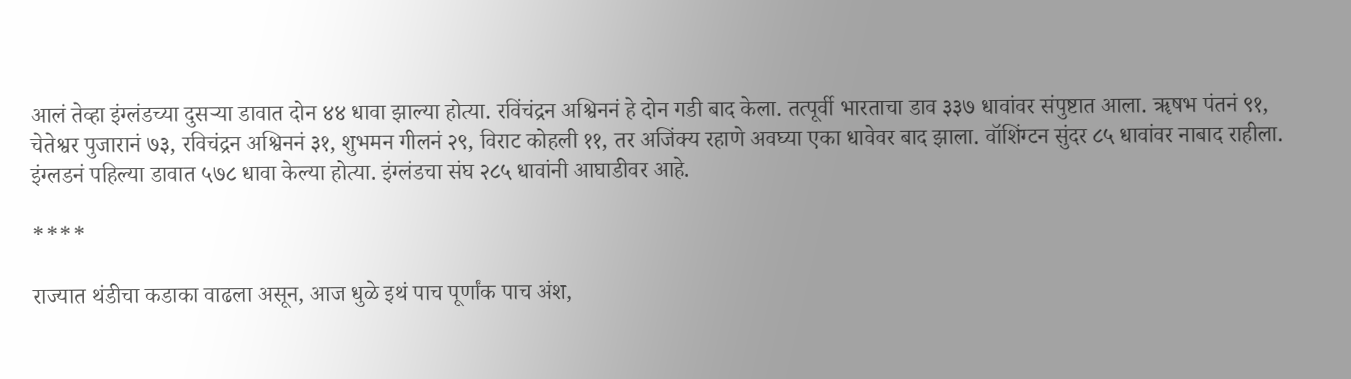आलं तेव्हा इंग्लंडच्या दुसऱ्या डावात दोन ४४ धावा झाल्या होत्या. रविंचंद्रन अश्विननं हे दोन गडी बाद केला. तत्पूर्वी भारताचा डाव ३३७ धावांवर संपुष्टात आला. ॠषभ पंतनं ९१, चेतेश्वर पुजारानं ७३, रविचंद्रन अश्विननं ३१, शुभमन गीलनं २९, विराट कोहली ११, तर अजिंक्य रहाणे अवघ्या एका धावेवर बाद झाला. वॉशिंग्टन सुंदर ८५ धावांवर नाबाद राहीला. इंग्लडनं पहिल्या डावात ५७८ धावा केल्या होत्या. इंग्लंडचा संघ २८५ धावांनी आघाडीवर आहे.

****

राज्यात थंडीचा कडाका वाढला असून, आज धुळे इथं पाच पूर्णांक पाच अंश,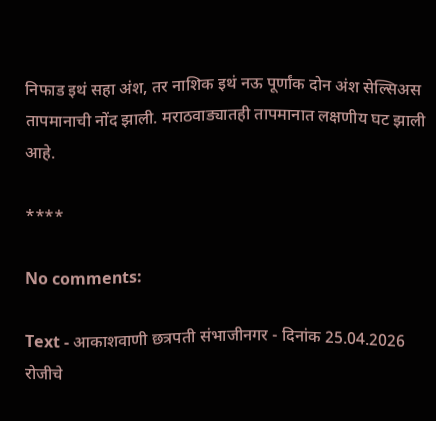निफाड इथं सहा अंश, तर नाशिक इथं नऊ पूर्णांक दोन अंश सेल्सिअस तापमानाची नोंद झाली. मराठवाड्यातही तापमानात लक्षणीय घट झाली आहे.

****

No comments:

Text - आकाशवाणी छत्रपती संभाजीनगर - दिनांक 25.04.2026 रोजीचे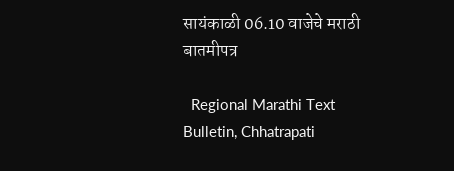सायंकाळी 06.10 वाजेचे मराठी बातमीपत्र

  Regional Marathi Text Bulletin, Chhatrapati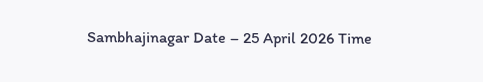Sambhajinagar Date – 25 April 2026 Time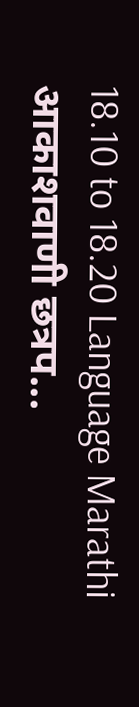18.10 to 18.20 Language Marathi आकाशवाणी छत्रप...